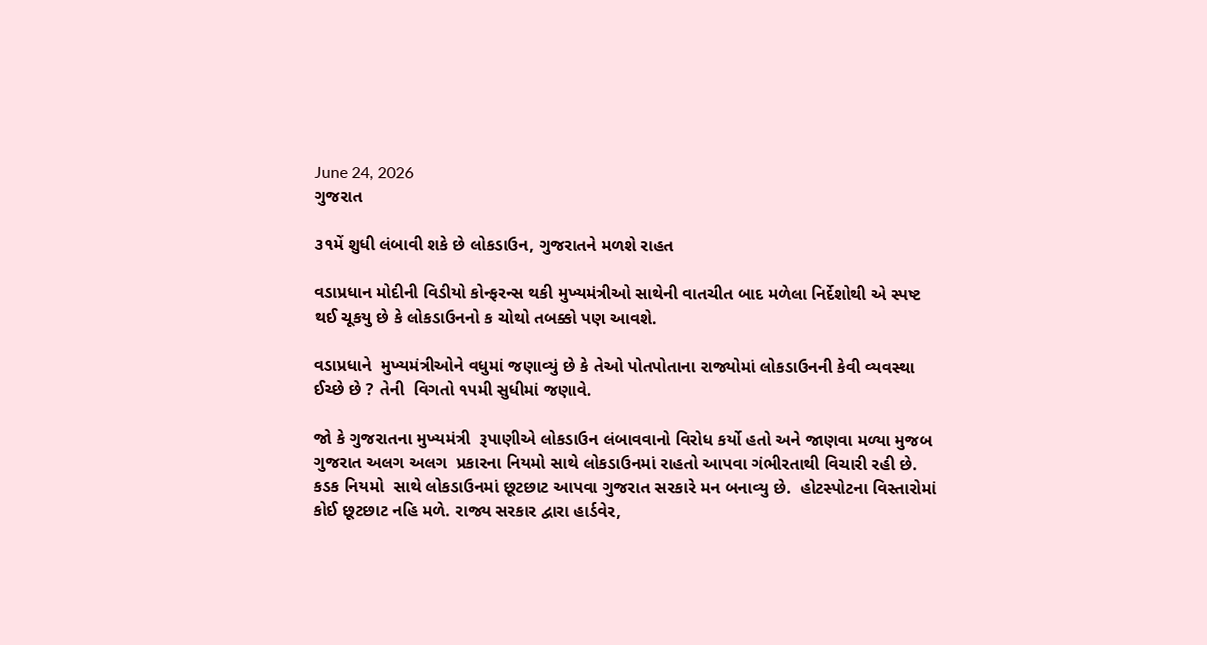June 24, 2026
ગુજરાત

૩૧મેં શુધી લંબાવી શકે છે લોકડાઉન, ગુજરાતને મળશે રાહત

વડાપ્રધાન મોદીની વિડીયો કોન્ફરન્સ થકી મુખ્યમંત્રીઓ સાથેની વાતચીત બાદ મળેલા નિર્દેશોથી એ સ્પષ્ટ થઈ ચૂકયુ છે કે લોકડાઉનનો ક ચોથો તબક્કો પણ આવશે.

વડાપ્રધાને  મુખ્યમંત્રીઓને વધુમાં જણાવ્યું છે કે તેઓ પોતપોતાના રાજ્યોમાં લોકડાઉનની કેવી વ્યવસ્થા ઈચ્છે છે ? તેની  વિગતો ૧૫મી સુધીમાં જણાવે.

જો કે ગુજરાતના મુખ્યમંત્રી  રૂપાણીએ લોકડાઉન લંબાવવાનો વિરોધ કર્યો હતો અને જાણવા મળ્યા મુજબ ગુજરાત અલગ અલગ  પ્રકારના નિયમો સાથે લોકડાઉનમાં રાહતો આપવા ગંભીરતાથી વિચારી રહી છે. કડક નિયમો  સાથે લોકડાઉનમાં છૂટછાટ આપવા ગુજરાત સરકારે મન બનાવ્યુ છે.  હોટસ્પોટના વિસ્તારોમાં કોઈ છૂટછાટ નહિ મળે. રાજ્ય સરકાર દ્વારા હાર્ડવેર,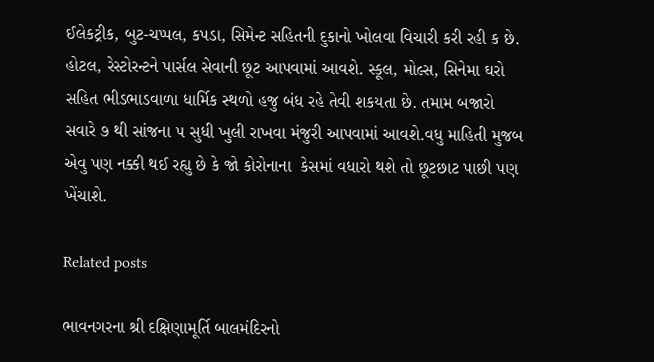ઈલેકટ્રીક, બુટ-ચપ્પલ, કપડા, સિમેન્ટ સહિતની દુકાનો ખોલવા વિચારી કરી રહી ક છે. હોટલ, રેસ્ટોરન્ટને પાર્સલ સેવાની છૂટ આપવામાં આવશે. સ્કૂલ, મોલ્સ, સિનેમા ઘરો સહિત ભીડભાડવાળા ધાર્મિક સ્થળો હજુ બંધ રહે તેવી શકયતા છે. તમામ બજારો સવારે ૭ થી સાંજના ૫ સુધી ખુલી રાખવા મંજુરી આપવામાં આવશે.વધુ માહિતી મુજબ એવુ પણ નક્કી થઈ રહ્યુ છે કે જો કોરોનાના  કેસમાં વધારો થશે તો છૂટછાટ પાછી પણ ખેંચાશે.

Related posts

ભાવનગરના શ્રી દક્ષિણામૂર્તિ બાલમંદિરનો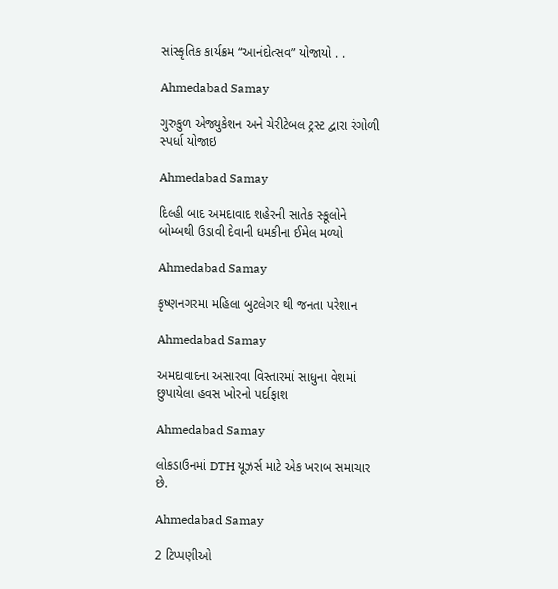સાંસ્કૃતિક કાર્યક્રમ “આનંદોત્સવ” યોજાયો . .

Ahmedabad Samay

ગુરુકુળ એજ્યુકેશન અને ચેરીટેબલ ટ્રસ્ટ દ્વારા રંગોળી સ્પર્ધા યોજાઇ

Ahmedabad Samay

દિલ્‍હી બાદ અમદાવાદ શહેરની સાતેક સ્‍કૂલોને બોમ્‍બથી ઉડાવી દેવાની ધમકીના ઈમેલ મળ્યો

Ahmedabad Samay

કૃષ્ણનગરમા મહિલા બુટલેગર થી જનતા પરેશાન

Ahmedabad Samay

અમદાવાદના અસારવા વિસ્તારમાં સાધુના વેશમાં છુપાયેલા હવસ ખોરનો પર્દાફાશ

Ahmedabad Samay

લોકડાઉનમાં DTH યૂઝર્સ માટે એક ખરાબ સમાચાર છે.

Ahmedabad Samay

2 ટિપ્પણીઓ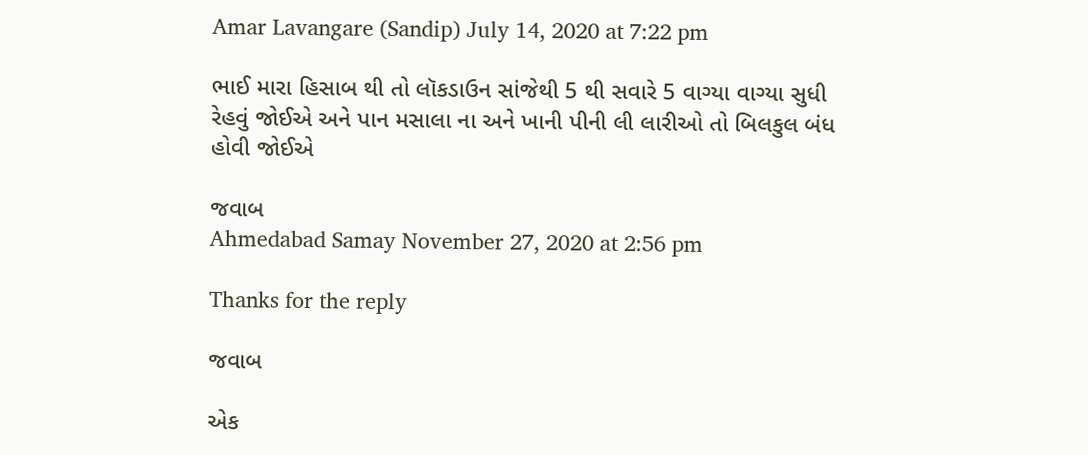Amar Lavangare (Sandip) July 14, 2020 at 7:22 pm

ભાઈ મારા હિસાબ થી તો લૉકડાઉન સાંજેથી 5 થી સવારે 5 વાગ્યા વાગ્યા સુધી રેહવું જોઈએ અને પાન મસાલા ના અને ખાની પીની લી લારીઓ તો બિલકુલ બંધ હોવી જોઈએ

જવાબ
Ahmedabad Samay November 27, 2020 at 2:56 pm

Thanks for the reply

જવાબ

એક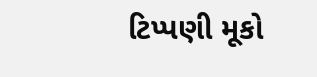ટિપ્પણી મૂકો